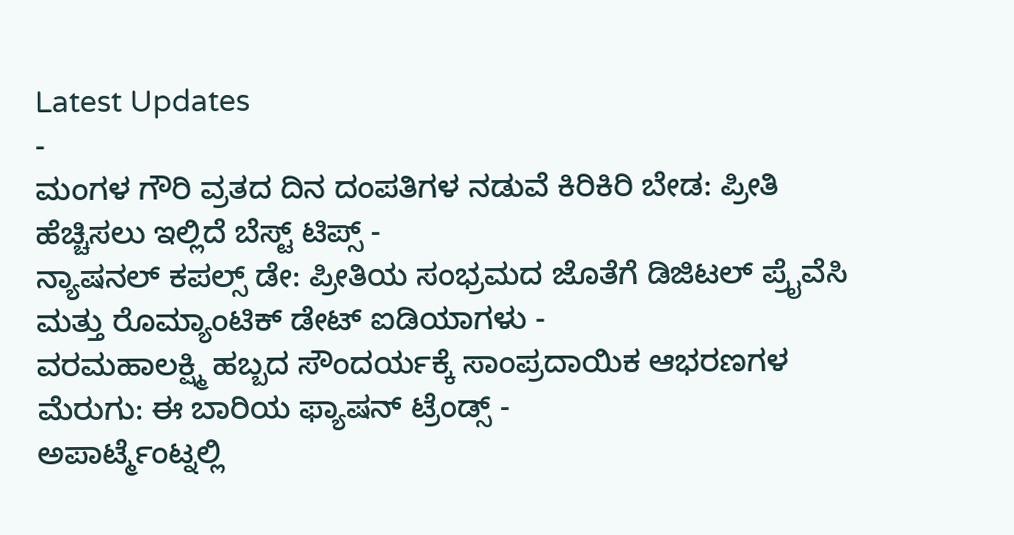Latest Updates
-
ಮಂಗಳ ಗೌರಿ ವ್ರತದ ದಿನ ದಂಪತಿಗಳ ನಡುವೆ ಕಿರಿಕಿರಿ ಬೇಡ: ಪ್ರೀತಿ ಹೆಚ್ಚಿಸಲು ಇಲ್ಲಿದೆ ಬೆಸ್ಟ್ ಟಿಪ್ಸ್ -
ನ್ಯಾಷನಲ್ ಕಪಲ್ಸ್ ಡೇ: ಪ್ರೀತಿಯ ಸಂಭ್ರಮದ ಜೊತೆಗೆ ಡಿಜಿಟಲ್ ಪ್ರೈವೆಸಿ ಮತ್ತು ರೊಮ್ಯಾಂಟಿಕ್ ಡೇಟ್ ಐಡಿಯಾಗಳು -
ವರಮಹಾಲಕ್ಷ್ಮಿ ಹಬ್ಬದ ಸೌಂದರ್ಯಕ್ಕೆ ಸಾಂಪ್ರದಾಯಿಕ ಆಭರಣಗಳ ಮೆರುಗು: ಈ ಬಾರಿಯ ಫ್ಯಾಷನ್ ಟ್ರೆಂಡ್ಸ್ -
ಅಪಾರ್ಟ್ಮೆಂಟ್ನಲ್ಲಿ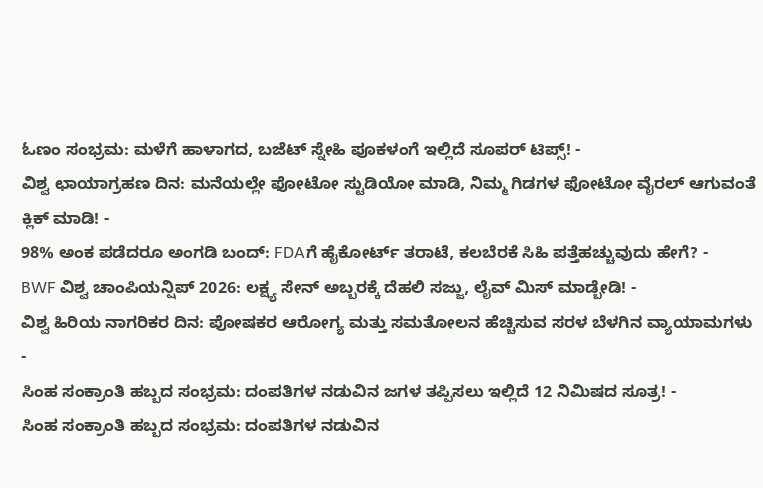ಓಣಂ ಸಂಭ್ರಮ: ಮಳೆಗೆ ಹಾಳಾಗದ, ಬಜೆಟ್ ಸ್ನೇಹಿ ಪೂಕಳಂಗೆ ಇಲ್ಲಿದೆ ಸೂಪರ್ ಟಿಪ್ಸ್! -
ವಿಶ್ವ ಛಾಯಾಗ್ರಹಣ ದಿನ: ಮನೆಯಲ್ಲೇ ಫೋಟೋ ಸ್ಟುಡಿಯೋ ಮಾಡಿ, ನಿಮ್ಮ ಗಿಡಗಳ ಫೋಟೋ ವೈರಲ್ ಆಗುವಂತೆ ಕ್ಲಿಕ್ ಮಾಡಿ! -
98% ಅಂಕ ಪಡೆದರೂ ಅಂಗಡಿ ಬಂದ್: FDAಗೆ ಹೈಕೋರ್ಟ್ ತರಾಟೆ, ಕಲಬೆರಕೆ ಸಿಹಿ ಪತ್ತೆಹಚ್ಚುವುದು ಹೇಗೆ? -
BWF ವಿಶ್ವ ಚಾಂಪಿಯನ್ಷಿಪ್ 2026: ಲಕ್ಷ್ಯ ಸೇನ್ ಅಬ್ಬರಕ್ಕೆ ದೆಹಲಿ ಸಜ್ಜು, ಲೈವ್ ಮಿಸ್ ಮಾಡ್ಬೇಡಿ! -
ವಿಶ್ವ ಹಿರಿಯ ನಾಗರಿಕರ ದಿನ: ಪೋಷಕರ ಆರೋಗ್ಯ ಮತ್ತು ಸಮತೋಲನ ಹೆಚ್ಚಿಸುವ ಸರಳ ಬೆಳಗಿನ ವ್ಯಾಯಾಮಗಳು -
ಸಿಂಹ ಸಂಕ್ರಾಂತಿ ಹಬ್ಬದ ಸಂಭ್ರಮ: ದಂಪತಿಗಳ ನಡುವಿನ ಜಗಳ ತಪ್ಪಿಸಲು ಇಲ್ಲಿದೆ 12 ನಿಮಿಷದ ಸೂತ್ರ! -
ಸಿಂಹ ಸಂಕ್ರಾಂತಿ ಹಬ್ಬದ ಸಂಭ್ರಮ: ದಂಪತಿಗಳ ನಡುವಿನ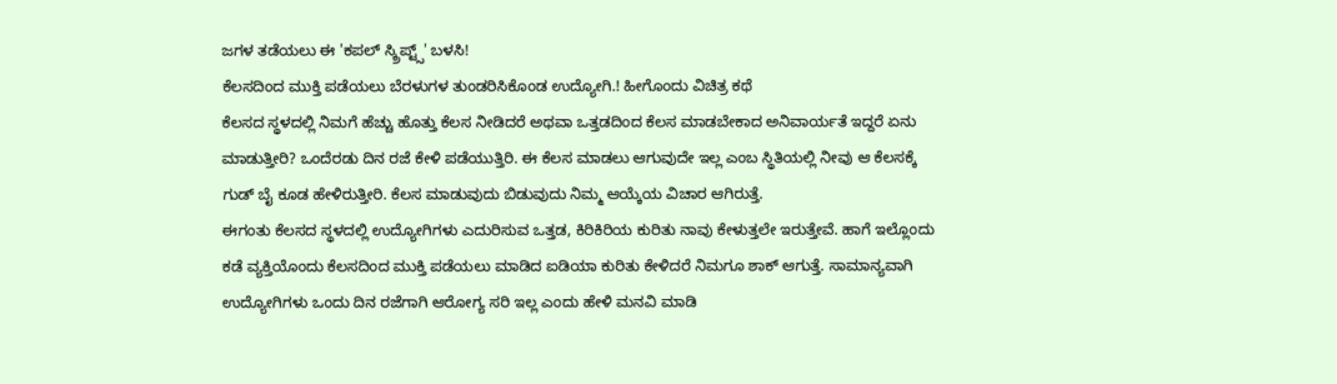ಜಗಳ ತಡೆಯಲು ಈ 'ಕಪಲ್ ಸ್ಕ್ರಿಪ್ಟ್ಸ್' ಬಳಸಿ!
ಕೆಲಸದಿಂದ ಮುಕ್ತಿ ಪಡೆಯಲು ಬೆರಳುಗಳ ತುಂಡರಿಸಿಕೊಂಡ ಉದ್ಯೋಗಿ.! ಹೀಗೊಂದು ವಿಚಿತ್ರ ಕಥೆ
ಕೆಲಸದ ಸ್ಥಳದಲ್ಲಿ ನಿಮಗೆ ಹೆಚ್ಚು ಹೊತ್ತು ಕೆಲಸ ನೀಡಿದರೆ ಅಥವಾ ಒತ್ತಡದಿಂದ ಕೆಲಸ ಮಾಡಬೇಕಾದ ಅನಿವಾರ್ಯತೆ ಇದ್ದರೆ ಏನು ಮಾಡುತ್ತೀರಿ? ಒಂದೆರಡು ದಿನ ರಜೆ ಕೇಳಿ ಪಡೆಯುತ್ತಿರಿ. ಈ ಕೆಲಸ ಮಾಡಲು ಆಗುವುದೇ ಇಲ್ಲ ಎಂಬ ಸ್ಥಿತಿಯಲ್ಲಿ ನೀವು ಆ ಕೆಲಸಕ್ಕೆ ಗುಡ್ ಬೈ ಕೂಡ ಹೇಳಿರುತ್ತೀರಿ. ಕೆಲಸ ಮಾಡುವುದು ಬಿಡುವುದು ನಿಮ್ಮ ಆಯ್ಕೆಯ ವಿಚಾರ ಆಗಿರುತ್ತೆ.
ಈಗಂತು ಕೆಲಸದ ಸ್ಥಳದಲ್ಲಿ ಉದ್ಯೋಗಿಗಳು ಎದುರಿಸುವ ಒತ್ತಡ, ಕಿರಿಕಿರಿಯ ಕುರಿತು ನಾವು ಕೇಳುತ್ತಲೇ ಇರುತ್ತೇವೆ. ಹಾಗೆ ಇಲ್ಲೊಂದು ಕಡೆ ವ್ಯಕ್ತಿಯೊಂದು ಕೆಲಸದಿಂದ ಮುಕ್ತಿ ಪಡೆಯಲು ಮಾಡಿದ ಐಡಿಯಾ ಕುರಿತು ಕೇಳಿದರೆ ನಿಮಗೂ ಶಾಕ್ ಆಗುತ್ತೆ. ಸಾಮಾನ್ಯವಾಗಿ ಉದ್ಯೋಗಿಗಳು ಒಂದು ದಿನ ರಜೆಗಾಗಿ ಆರೋಗ್ಯ ಸರಿ ಇಲ್ಲ ಎಂದು ಹೇಳಿ ಮನವಿ ಮಾಡಿ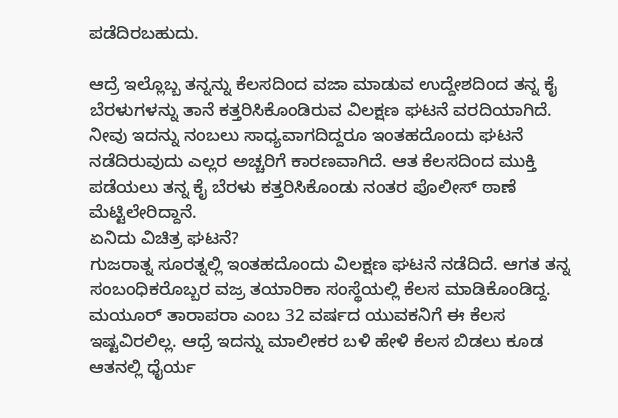ಪಡೆದಿರಬಹುದು.

ಆದ್ರೆ ಇಲ್ಲೊಬ್ಬ ತನ್ನನ್ನು ಕೆಲಸದಿಂದ ವಜಾ ಮಾಡುವ ಉದ್ದೇಶದಿಂದ ತನ್ನ ಕೈ ಬೆರಳುಗಳನ್ನು ತಾನೆ ಕತ್ತರಿಸಿಕೊಂಡಿರುವ ವಿಲಕ್ಷಣ ಘಟನೆ ವರದಿಯಾಗಿದೆ. ನೀವು ಇದನ್ನು ನಂಬಲು ಸಾಧ್ಯವಾಗದಿದ್ದರೂ ಇಂತಹದೊಂದು ಘಟನೆ ನಡೆದಿರುವುದು ಎಲ್ಲರ ಅಚ್ಚರಿಗೆ ಕಾರಣವಾಗಿದೆ. ಆತ ಕೆಲಸದಿಂದ ಮುಕ್ತಿ ಪಡೆಯಲು ತನ್ನ ಕೈ ಬೆರಳು ಕತ್ತರಿಸಿಕೊಂಡು ನಂತರ ಪೊಲೀಸ್ ಠಾಣೆ ಮೆಟ್ಟಿಲೇರಿದ್ದಾನೆ.
ಏನಿದು ವಿಚಿತ್ರ ಘಟನೆ?
ಗುಜರಾತ್ನ ಸೂರತ್ನಲ್ಲಿ ಇಂತಹದೊಂದು ವಿಲಕ್ಷಣ ಘಟನೆ ನಡೆದಿದೆ. ಆಗತ ತನ್ನ ಸಂಬಂಧಿಕರೊಬ್ಬರ ವಜ್ರ ತಯಾರಿಕಾ ಸಂಸ್ಥೆಯಲ್ಲಿ ಕೆಲಸ ಮಾಡಿಕೊಂಡಿದ್ದ. ಮಯೂರ್ ತಾರಾಪರಾ ಎಂಬ 32 ವರ್ಷದ ಯುವಕನಿಗೆ ಈ ಕೆಲಸ ಇಷ್ಟವಿರಲಿಲ್ಲ. ಆಧ್ರೆ ಇದನ್ನು ಮಾಲೀಕರ ಬಳಿ ಹೇಳಿ ಕೆಲಸ ಬಿಡಲು ಕೂಡ ಆತನಲ್ಲಿ ಧೈರ್ಯ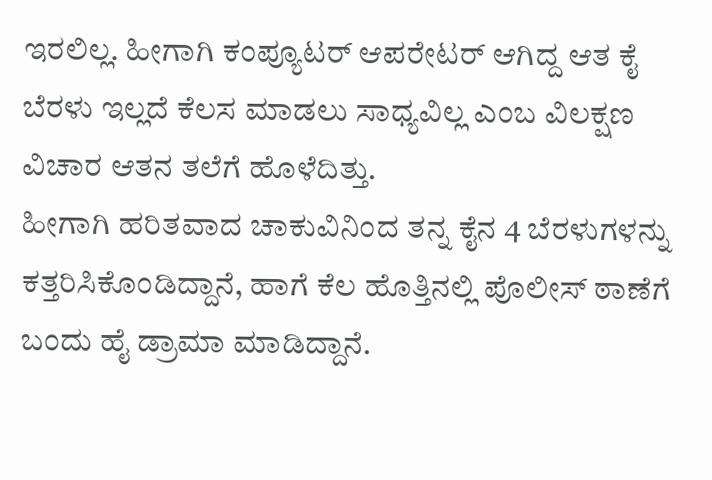ಇರಲಿಲ್ಲ. ಹೀಗಾಗಿ ಕಂಪ್ಯೂಟರ್ ಆಪರೇಟರ್ ಆಗಿದ್ದ ಆತ ಕೈ ಬೆರಳು ಇಲ್ಲದೆ ಕೆಲಸ ಮಾಡಲು ಸಾಧ್ಯವಿಲ್ಲ ಎಂಬ ವಿಲಕ್ಷಣ ವಿಚಾರ ಆತನ ತಲೆಗೆ ಹೊಳೆದಿತ್ತು.
ಹೀಗಾಗಿ ಹರಿತವಾದ ಚಾಕುವಿನಿಂದ ತನ್ನ ಕೈನ 4 ಬೆರಳುಗಳನ್ನು ಕತ್ತರಿಸಿಕೊಂಡಿದ್ದಾನೆ, ಹಾಗೆ ಕೆಲ ಹೊತ್ತಿನಲ್ಲಿ ಪೊಲೀಸ್ ಠಾಣೆಗೆ ಬಂದು ಹೈ ಡ್ರಾಮಾ ಮಾಡಿದ್ದಾನೆ.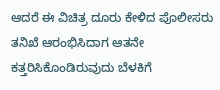ಆದರೆ ಈ ವಿಚಿತ್ರ ದೂರು ಕೇಳಿದ ಪೊಲೀಸರು ತನಿಖೆ ಆರಂಭಿಸಿದಾಗ ಆತನೇ ಕತ್ತರಿಸಿಕೊಂಡಿರುವುದು ಬೆಳಕಿಗೆ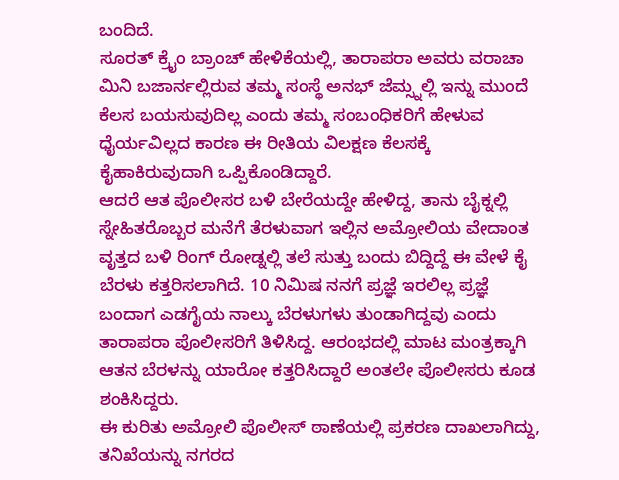ಬಂದಿದೆ.
ಸೂರತ್ ಕ್ರೈಂ ಬ್ರಾಂಚ್ ಹೇಳಿಕೆಯಲ್ಲಿ, ತಾರಾಪರಾ ಅವರು ವರಾಚಾ ಮಿನಿ ಬಜಾರ್ನಲ್ಲಿರುವ ತಮ್ಮ ಸಂಸ್ಥೆ ಅನಭ್ ಜೆಮ್ಸ್ನಲ್ಲಿ ಇನ್ನು ಮುಂದೆ ಕೆಲಸ ಬಯಸುವುದಿಲ್ಲ ಎಂದು ತಮ್ಮ ಸಂಬಂಧಿಕರಿಗೆ ಹೇಳುವ ಧೈರ್ಯವಿಲ್ಲದ ಕಾರಣ ಈ ರೀತಿಯ ವಿಲಕ್ಷಣ ಕೆಲಸಕ್ಕೆ ಕೈಹಾಕಿರುವುದಾಗಿ ಒಪ್ಪಿಕೊಂಡಿದ್ದಾರೆ.
ಆದರೆ ಆತ ಪೊಲೀಸರ ಬಳಿ ಬೇರೆಯದ್ದೇ ಹೇಳಿದ್ದ, ತಾನು ಬೈಕ್ನಲ್ಲಿ ಸ್ನೇಹಿತರೊಬ್ಬರ ಮನೆಗೆ ತೆರಳುವಾಗ ಇಲ್ಲಿನ ಅಮ್ರೋಲಿಯ ವೇದಾಂತ ವೃತ್ತದ ಬಳಿ ರಿಂಗ್ ರೋಡ್ನಲ್ಲಿ ತಲೆ ಸುತ್ತು ಬಂದು ಬಿದ್ದಿದ್ದೆ ಈ ವೇಳೆ ಕೈ ಬೆರಳು ಕತ್ತರಿಸಲಾಗಿದೆ. 10 ನಿಮಿಷ ನನಗೆ ಪ್ರಜ್ಞೆ ಇರಲಿಲ್ಲ ಪ್ರಜ್ಞೆ ಬಂದಾಗ ಎಡಗೈಯ ನಾಲ್ಕು ಬೆರಳುಗಳು ತುಂಡಾಗಿದ್ದವು ಎಂದು ತಾರಾಪರಾ ಪೊಲೀಸರಿಗೆ ತಿಳಿಸಿದ್ದ. ಆರಂಭದಲ್ಲಿ ಮಾಟ ಮಂತ್ರಕ್ಕಾಗಿ ಆತನ ಬೆರಳನ್ನು ಯಾರೋ ಕತ್ತರಿಸಿದ್ದಾರೆ ಅಂತಲೇ ಪೊಲೀಸರು ಕೂಡ ಶಂಕಿಸಿದ್ದರು.
ಈ ಕುರಿತು ಅಮ್ರೋಲಿ ಪೊಲೀಸ್ ಠಾಣೆಯಲ್ಲಿ ಪ್ರಕರಣ ದಾಖಲಾಗಿದ್ದು, ತನಿಖೆಯನ್ನು ನಗರದ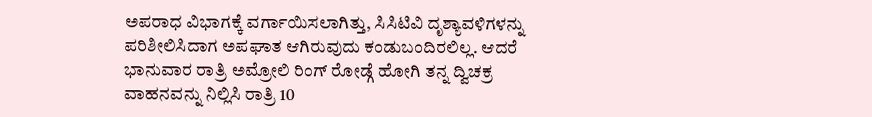ಅಪರಾಧ ವಿಭಾಗಕ್ಕೆ ವರ್ಗಾಯಿಸಲಾಗಿತ್ತು, ಸಿಸಿಟಿವಿ ದೃಶ್ಯಾವಳಿಗಳನ್ನು ಪರಿಶೀಲಿಸಿದಾಗ ಅಪಘಾತ ಆಗಿರುವುದು ಕಂಡುಬಂದಿರಲಿಲ್ಲ. ಆದರೆ ಭಾನುವಾರ ರಾತ್ರಿ ಅಮ್ರೋಲಿ ರಿಂಗ್ ರೋಡ್ಗೆ ಹೋಗಿ ತನ್ನ ದ್ವಿಚಕ್ರ ವಾಹನವನ್ನು ನಿಲ್ಲಿಸಿ ರಾತ್ರಿ 10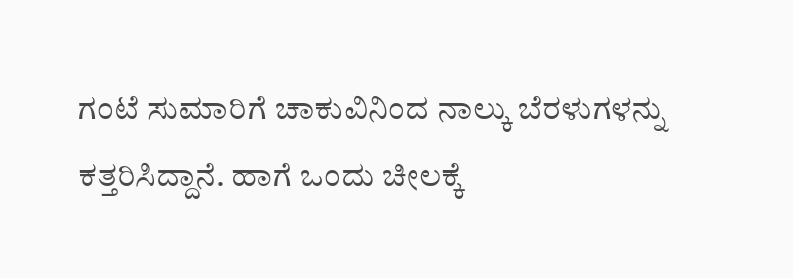ಗಂಟೆ ಸುಮಾರಿಗೆ ಚಾಕುವಿನಿಂದ ನಾಲ್ಕು ಬೆರಳುಗಳನ್ನು ಕತ್ತರಿಸಿದ್ದಾನೆ. ಹಾಗೆ ಒಂದು ಚೀಲಕ್ಕೆ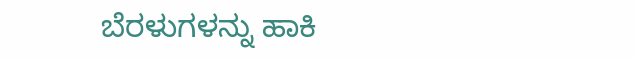ಬೆರಳುಗಳನ್ನು ಹಾಕಿ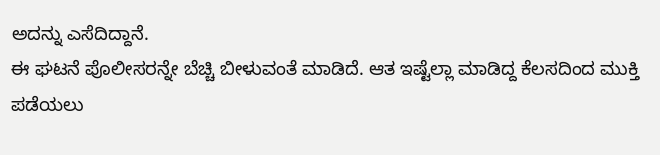ಅದನ್ನು ಎಸೆದಿದ್ದಾನೆ.
ಈ ಘಟನೆ ಪೊಲೀಸರನ್ನೇ ಬೆಚ್ಚಿ ಬೀಳುವಂತೆ ಮಾಡಿದೆ. ಆತ ಇಷ್ಟೆಲ್ಲಾ ಮಾಡಿದ್ದ ಕೆಲಸದಿಂದ ಮುಕ್ತಿ ಪಡೆಯಲು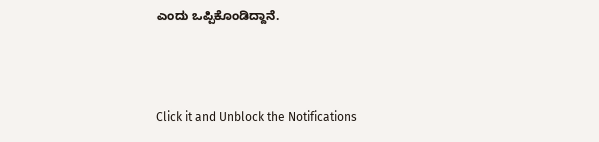ಎಂದು ಒಪ್ಪಿಕೊಂಡಿದ್ದಾನೆ.



Click it and Unblock the Notifications